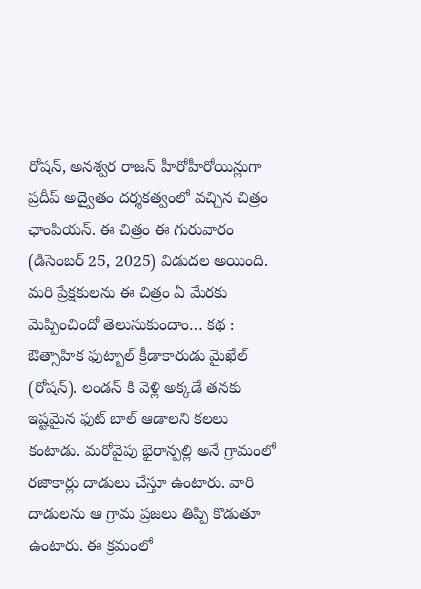రోషన్, అనశ్వర రాజన్ హీరోహీరోయిన్లుగా ప్రదీప్ అద్వైతం దర్శకత్వంలో వచ్చిన చిత్రం ఛాంపియన్. ఈ చిత్రం ఈ గురువారం (డిసెంబర్ 25, 2025) విడుదల అయింది. మరి ప్రేక్షకులను ఈ చిత్రం ఏ మేరకు మెప్పించిందో తెలుసుకుందాం… కథ : ఔత్సాహిక ఫుట్బాల్ క్రీడాకారుడు మైఖేల్ (రోషన్). లండన్ కి వెళ్లి అక్కడే తనకు ఇష్టమైన ఫుట్ బాల్ ఆడాలని కలలు కంటాడు. మరోవైపు భైరాన్పల్లి అనే గ్రామంలో రజాకార్లు దాడులు చేస్తూ ఉంటారు. వారి దాడులను ఆ గ్రామ ప్రజలు తిప్పి కొడుతూ ఉంటారు. ఈ క్రమంలో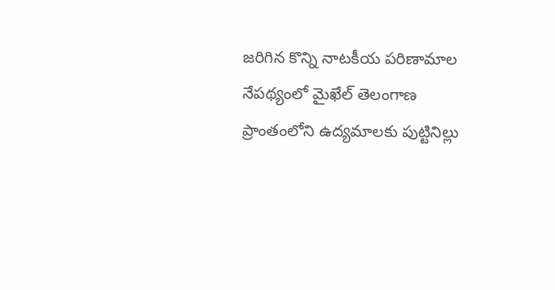జరిగిన కొన్ని నాటకీయ పరిణామాల నేపథ్యంలో మైఖేల్ తెలంగాణ ప్రాంతంలోని ఉద్యమాలకు పుట్టినిల్లు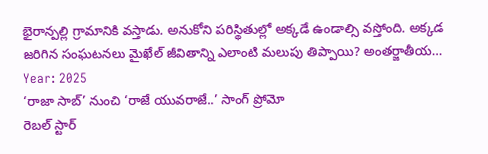భైరాన్పల్లి గ్రామానికి వస్తాడు. అనుకోని పరిస్థితుల్లో అక్కడే ఉండాల్సి వస్తోంది. అక్కడ జరిగిన సంఘటనలు మైఖేల్ జీవితాన్ని ఎలాంటి మలుపు తిప్పాయి? అంతర్జాతీయ…
Year: 2025
‘రాజా సాబ్’ నుంచి ‘రాజే యువరాజే..’ సాంగ్ ప్రోమో
రెబల్ స్టార్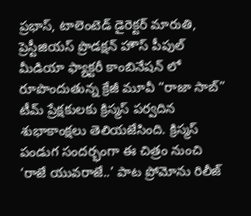ప్రభాస్, టాలెంటెడ్ డైరెక్టర్ మారుతి, ప్రెస్టీజియస్ ప్రొడక్షన్ హౌస్ పీపుల్ మీడియా ఫ్యాక్టరీ కాంబినేషన్ లో రూపొందుతున్న క్రేజీ మూవీ “రాజా సాబ్” టీమ్ ప్రేక్షకులకు క్రిస్మస్ పర్వదిన శుభాకాంక్షలు తెలియజేసింది. క్రిస్మస్ పండుగ సందర్భంగా ఈ చిత్రం నుంచి ‘రాజే యువరాజే..’ పాట ప్రోమోను రిలీజ్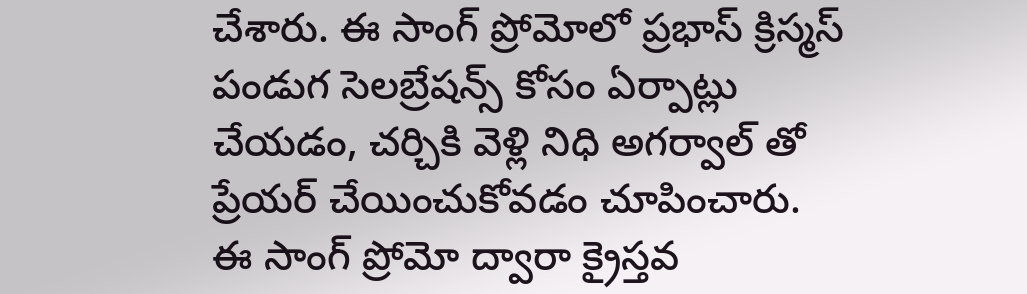చేశారు. ఈ సాంగ్ ప్రోమోలో ప్రభాస్ క్రిస్మస్ పండుగ సెలబ్రేషన్స్ కోసం ఏర్పాట్లు చేయడం, చర్చికి వెళ్లి నిధి అగర్వాల్ తో ప్రేయర్ చేయించుకోవడం చూపించారు. ఈ సాంగ్ ప్రోమో ద్వారా క్రైస్తవ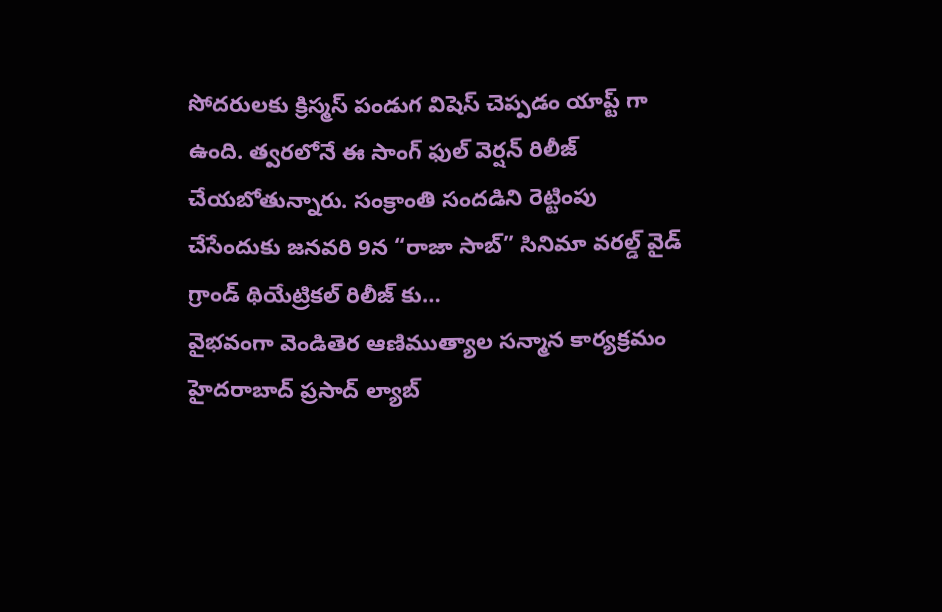సోదరులకు క్రిస్మస్ పండుగ విషెస్ చెప్పడం యాప్ట్ గా ఉంది. త్వరలోనే ఈ సాంగ్ ఫుల్ వెర్షన్ రిలీజ్ చేయబోతున్నారు. సంక్రాంతి సందడిని రెట్టింపు చేసేందుకు జనవరి 9న “రాజా సాబ్” సినిమా వరల్డ్ వైడ్ గ్రాండ్ థియేట్రికల్ రిలీజ్ కు…
వైభవంగా వెండితెర ఆణిముత్యాల సన్మాన కార్యక్రమం
హైదరాబాద్ ప్రసాద్ ల్యాబ్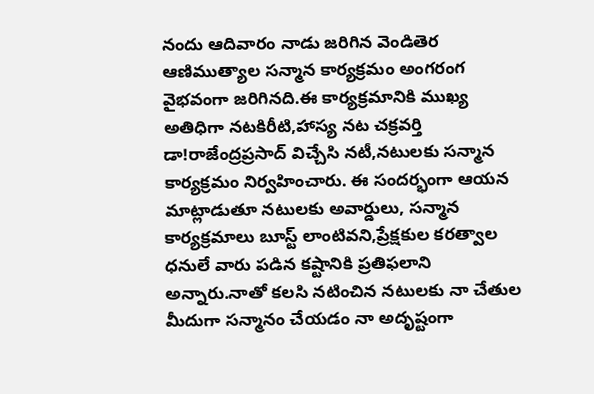నందు ఆదివారం నాడు జరిగిన వెండితెర ఆణిముత్యాల సన్మాన కార్యక్రమం అంగరంగ వైభవంగా జరిగినది.ఈ కార్యక్రమానికి ముఖ్య అతిధిగా నటకిరీటి,హాస్య నట చక్రవర్తి డా!రాజేంద్రప్రసాద్ విచ్చేసి నటీ,నటులకు సన్మాన కార్యక్రమం నిర్వహించారు. ఈ సందర్భంగా ఆయన మాట్లాడుతూ నటులకు అవార్డులు, సన్మాన కార్యక్రమాలు బూస్ట్ లాంటివని,ప్రేక్షకుల కరత్వాల ధనులే వారు పడిన కష్టానికి ప్రతిఫలాని అన్నారు.నాతో కలసి నటించిన నటులకు నా చేతుల మీదుగా సన్మానం చేయడం నా అదృష్టంగా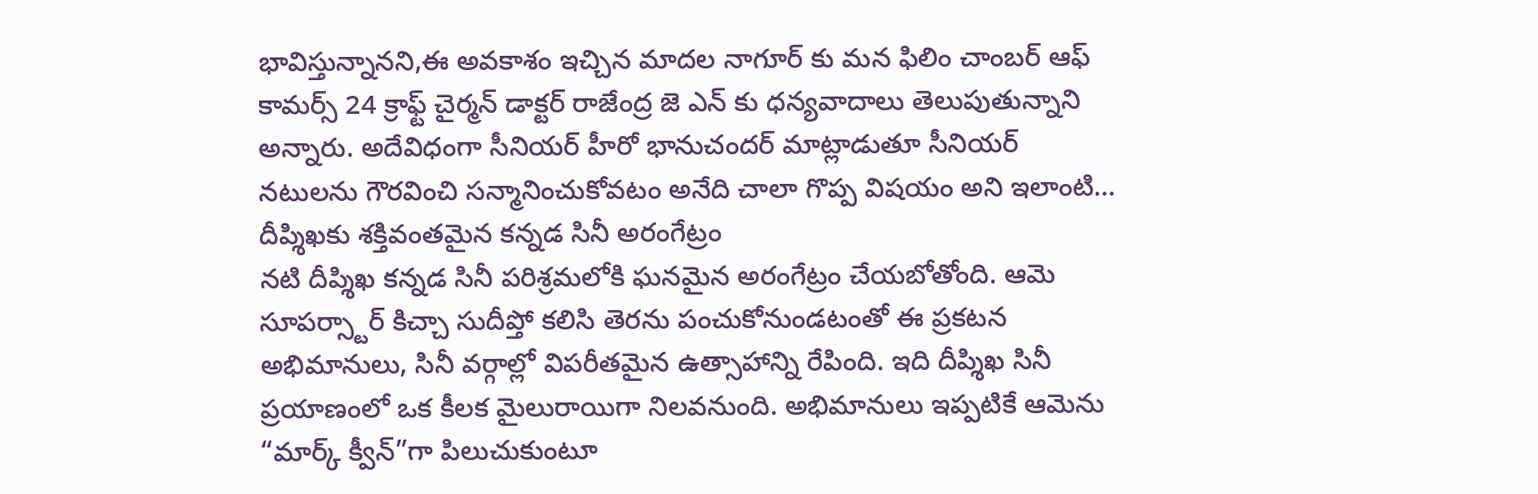భావిస్తున్నానని,ఈ అవకాశం ఇచ్చిన మాదల నాగూర్ కు మన ఫిలిం చాంబర్ ఆఫ్ కామర్స్ 24 క్రాఫ్ట్ చైర్మన్ డాక్టర్ రాజేంద్ర జె ఎన్ కు ధన్యవాదాలు తెలుపుతున్నాని అన్నారు. అదేవిధంగా సీనియర్ హీరో భానుచందర్ మాట్లాడుతూ సీనియర్ నటులను గౌరవించి సన్మానించుకోవటం అనేది చాలా గొప్ప విషయం అని ఇలాంటి…
దీప్శిఖకు శక్తివంతమైన కన్నడ సినీ అరంగేట్రం
నటి దీప్శిఖ కన్నడ సినీ పరిశ్రమలోకి ఘనమైన అరంగేట్రం చేయబోతోంది. ఆమె సూపర్స్టార్ కిచ్చా సుదీప్తో కలిసి తెరను పంచుకోనుండటంతో ఈ ప్రకటన అభిమానులు, సినీ వర్గాల్లో విపరీతమైన ఉత్సాహాన్ని రేపింది. ఇది దీప్శిఖ సినీ ప్రయాణంలో ఒక కీలక మైలురాయిగా నిలవనుంది. అభిమానులు ఇప్పటికే ఆమెను “మార్క్ క్వీన్”గా పిలుచుకుంటూ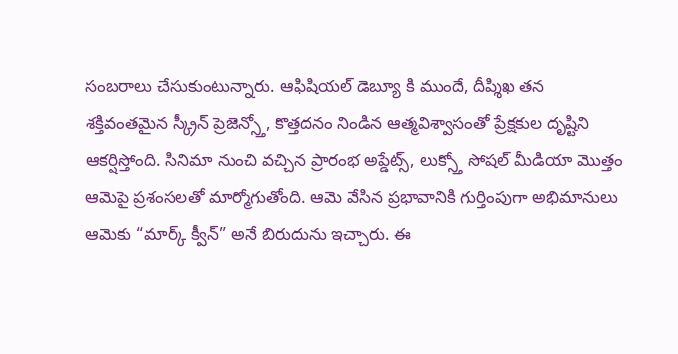సంబరాలు చేసుకుంటున్నారు. ఆఫిషియల్ డెబ్యూ కి ముందే, దీప్శిఖ తన శక్తివంతమైన స్క్రీన్ ప్రెజెన్స్తో, కొత్తదనం నిండిన ఆత్మవిశ్వాసంతో ప్రేక్షకుల దృష్టిని ఆకర్షిస్తోంది. సినిమా నుంచి వచ్చిన ప్రారంభ అప్డేట్స్, లుక్స్తో సోషల్ మీడియా మొత్తం ఆమెపై ప్రశంసలతో మార్మోగుతోంది. ఆమె వేసిన ప్రభావానికి గుర్తింపుగా అభిమానులు ఆమెకు “మార్క్ క్వీన్” అనే బిరుదును ఇచ్చారు. ఈ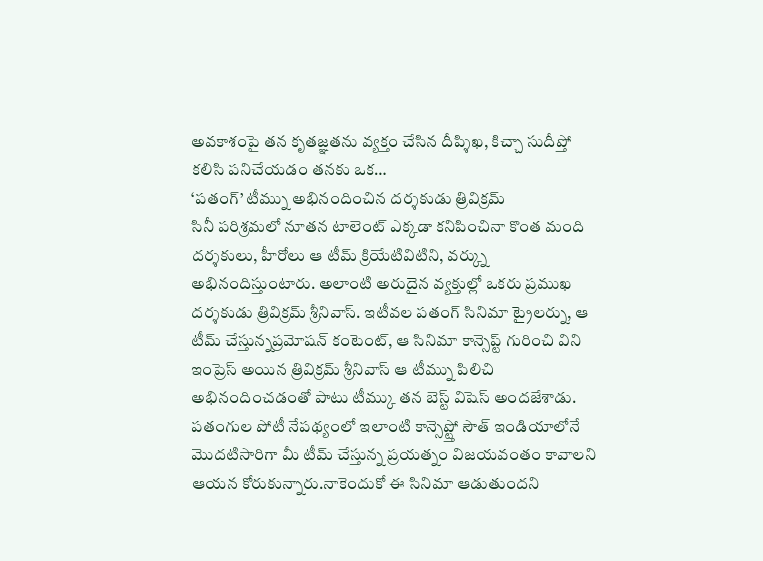అవకాశంపై తన కృతజ్ఞతను వ్యక్తం చేసిన దీప్శిఖ, కిచ్చా సుదీప్తో కలిసి పనిచేయడం తనకు ఒక…
‘పతంగ్’ టీమ్ను అభినందించిన దర్శకుడు త్రివిక్రమ్
సినీ పరిశ్రమలో నూతన టాలెంట్ ఎక్కడా కనిపించినా కొంత మంది దర్శకులు, హీరోలు ఆ టీమ్ క్రియేటివిటిని, వర్క్ను అభినందిస్తుంటారు. అలాంటి అరుదైన వ్యక్తుల్లో ఒకరు ప్రముఖ దర్శకుడు త్రివిక్రమ్ శ్రీనివాస్. ఇటీవల పతంగ్ సినిమా ట్రైలర్ను, ఆ టీమ్ చేస్తున్నప్రమోషన్ కంటెంట్, ఆ సినిమా కాన్సెప్ట్ గురించి విని ఇంప్రెస్ అయిన త్రివిక్రమ్ శ్రీనివాస్ ఆ టీమ్ను పిలిచి అభినందించడంతో పాటు టీమ్కు తన బెస్ట్ విషెస్ అందజేశాడు. పతంగుల పోటీ నేపథ్యంలో ఇలాంటి కాన్సెప్ట్తో సౌత్ ఇండియాలోనే మొదటిసారిగా మీ టీమ్ చేస్తున్న ప్రయత్నం విజయవంతం కావాలని ఆయన కోరుకున్నారు.నాకెందుకో ఈ సినిమా ఆడుతుందని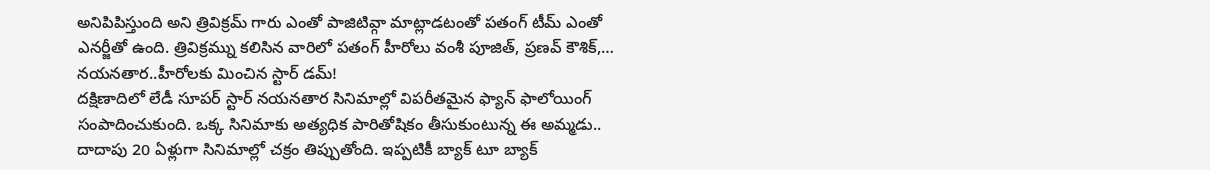అనిపిపిస్తుంది అని త్రివిక్రమ్ గారు ఎంతో పాజిటివ్గా మాట్లాడటంతో పతంగ్ టీమ్ ఎంతో ఎనర్జీతో ఉంది. త్రివిక్రమ్ను కలిసిన వారిలో పతంగ్ హీరోలు వంశీ పూజిత్, ప్రణవ్ కౌశిక్,…
నయనతార..హీరోలకు మించిన స్టార్ డమ్!
దక్షిణాదిలో లేడీ సూపర్ స్టార్ నయనతార సినిమాల్లో విపరీతమైన ఫ్యాన్ ఫాలోయింగ్ సంపాదించుకుంది. ఒక్క సినిమాకు అత్యధిక పారితోషికం తీసుకుంటున్న ఈ అమ్మడు.. దాదాపు 20 ఏళ్లుగా సినిమాల్లో చక్రం తిప్పుతోంది. ఇప్పటికీ బ్యాక్ టూ బ్యాక్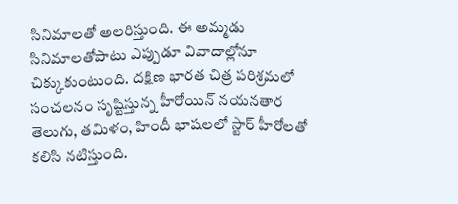సినిమాలతో అలరిస్తుంది. ఈ అమ్మడు సినిమాలతోపాటు ఎప్పుడూ వివాదాల్లోనూ చిక్కుకుంటుంది. దక్షిణ భారత చిత్ర పరిశ్రమలో సంచలనం సృష్టిస్తున్న హీరోయిన్ నయనతార తెలుగు, తమిళం, హిందీ భాషలలో స్టార్ హీరోలతో కలిసి నటిస్తుంది.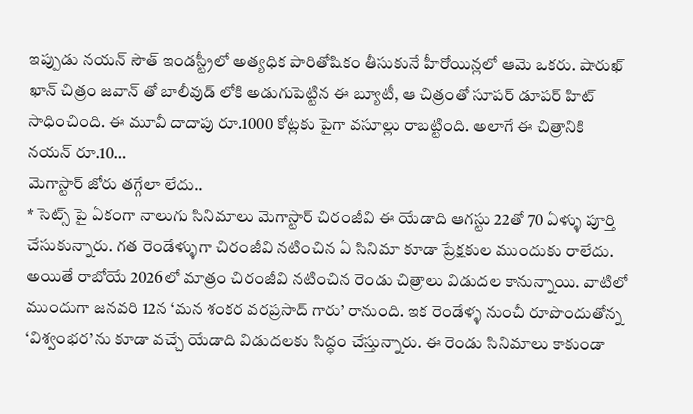ఇప్పుడు నయన్ సౌత్ ఇండస్ట్రీలో అత్యధిక పారితోషికం తీసుకునే హీరోయిన్లలో ఆమె ఒకరు. షారుఖ్ ఖాన్ చిత్రం జవాన్ తో బాలీవుడ్ లోకి అడుగుపెట్టిన ఈ బ్యూటీ, ఆ చిత్రంతో సూపర్ డూపర్ హిట్ సాధించింది. ఈ మూవీ దాదాపు రూ.1000 కోట్లకు పైగా వసూల్లు రాబట్టింది. అలాగే ఈ చిత్రానికి నయన్ రూ.10…
మెగాస్టార్ జోరు తగ్గేలా లేదు..
* సెట్స్ పై ఏకంగా నాలుగు సినిమాలు మెగాస్టార్ చిరంజీవి ఈ యేడాది ఆగస్టు 22తో 70 ఏళ్ళు పూర్తి చేసుకున్నారు. గత రెండేళ్ళుగా చిరంజీవి నటించిన ఏ సినిమా కూడా ప్రేక్షకుల ముందుకు రాలేదు. అయితే రాబోయే 2026లో మాత్రం చిరంజీవి నటించిన రెండు చిత్రాలు విడుదల కానున్నాయి. వాటిలో ముందుగా జనవరి 12న ‘మన శంకర వరప్రసాద్ గారు’ రానుంది. ఇక రెండేళ్ళ నుంచీ రూపొందుతోన్న ‘విశ్వంభర’ను కూడా వచ్చే యేడాది విడుదలకు సిద్ధం చేస్తున్నారు. ఈ రెండు సినిమాలు కాకుండా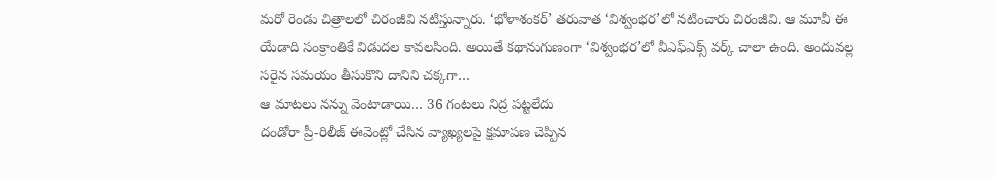మరో రెండు చిత్రాలలో చిరంజీవి నటిస్తున్నారు. ‘భోళాశంకర్’ తరువాత ‘విశ్వంభర’లో నటించారు చిరంజీవి. ఆ మూవీ ఈ యేడాది సంక్రాంతికే విడుదల కావలసింది. అయితే కథానుగుణంగా ‘విశ్వంభర’లో వీఎఫ్ఎక్స్ వర్క్ చాలా ఉంది. అందువల్ల సరైన సమయం తీసుకొని దానిని చక్కగా…
ఆ మాటలు నన్ను వెంటాడాయి… 36 గంటలు నిద్ర పట్టలేదు
దండోరా ప్రీ-రిలీజ్ ఈవెంట్లో చేసిన వ్యాఖ్యలపై క్షమాపణ చెప్పిన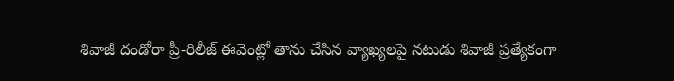శివాజీ దండోరా ప్రీ-రిలీజ్ ఈవెంట్లో తాను చేసిన వ్యాఖ్యలపై నటుడు శివాజీ ప్రత్యేకంగా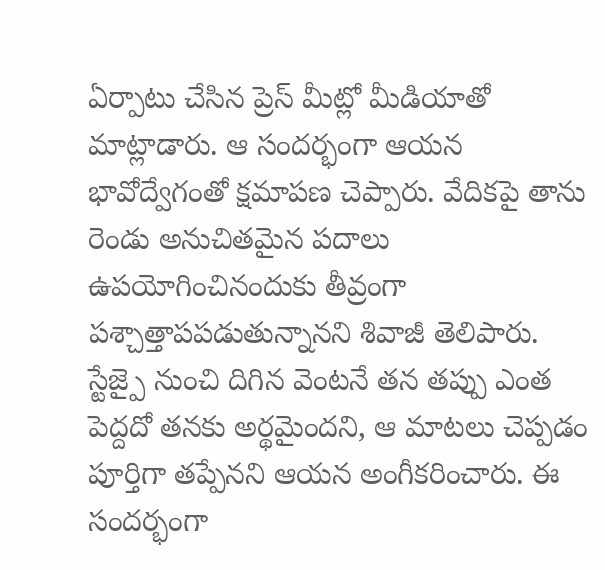ఏర్పాటు చేసిన ప్రెస్ మీట్లో మీడియాతో మాట్లాడారు. ఆ సందర్భంగా ఆయన భావోద్వేగంతో క్షమాపణ చెప్పారు. వేదికపై తాను రెండు అనుచితమైన పదాలు ఉపయోగించినందుకు తీవ్రంగా పశ్చాత్తాపపడుతున్నానని శివాజీ తెలిపారు. స్టేజ్పై నుంచి దిగిన వెంటనే తన తప్పు ఎంత పెద్దదో తనకు అర్థమైందని, ఆ మాటలు చెప్పడం పూర్తిగా తప్పేనని ఆయన అంగీకరించారు. ఈ సందర్భంగా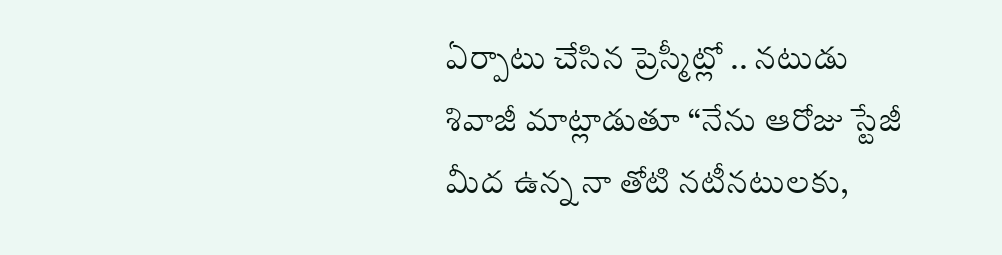ఏర్పాటు చేసిన ప్రెస్మీట్లో .. నటుడు శివాజీ మాట్లాడుతూ ‘‘నేను ఆరోజు స్టేజీ మీద ఉన్న నా తోటి నటీనటులకు,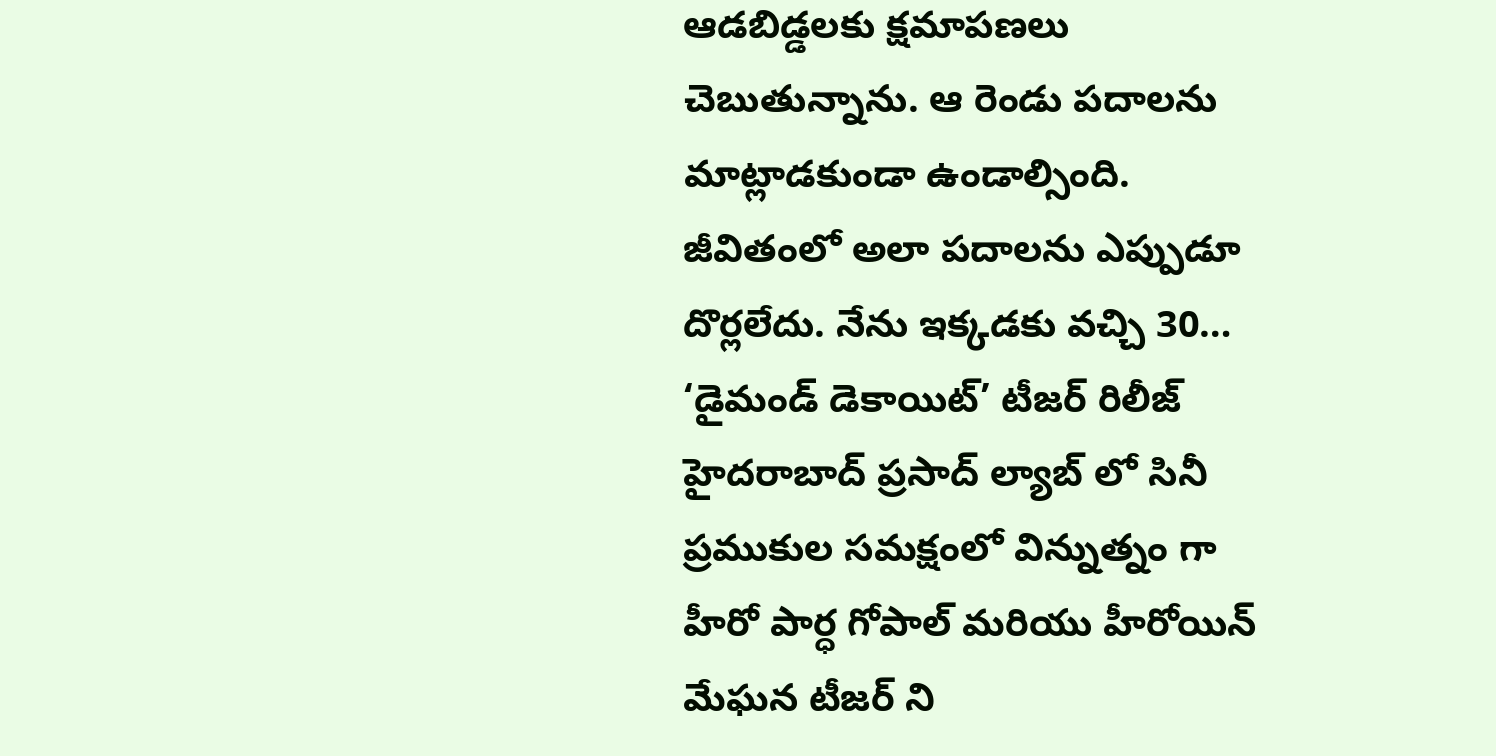ఆడబిడ్డలకు క్షమాపణలు చెబుతున్నాను. ఆ రెండు పదాలను మాట్లాడకుండా ఉండాల్సింది. జీవితంలో అలా పదాలను ఎప్పుడూ దొర్లలేదు. నేను ఇక్కడకు వచ్చి 30…
‘డైమండ్ డెకాయిట్’ టీజర్ రిలీజ్
హైదరాబాద్ ప్రసాద్ ల్యాబ్ లో సినీ ప్రముకుల సమక్షంలో విన్నుత్నం గా హీరో పార్ధ గోపాల్ మరియు హీరోయిన్ మేఘన టీజర్ ని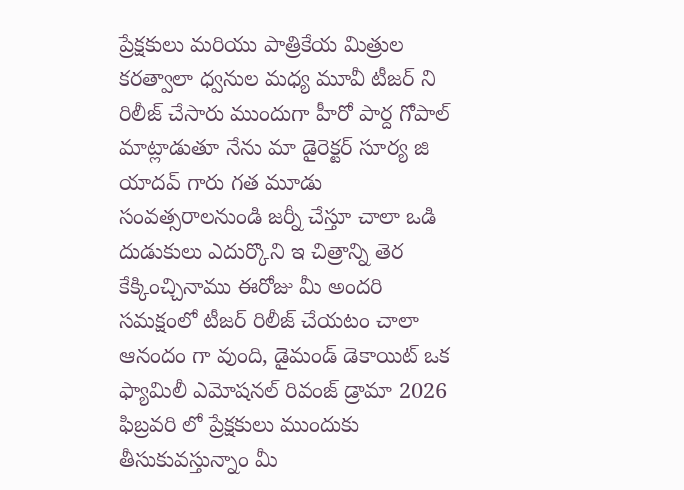ప్రేక్షకులు మరియు పాత్రికేయ మిత్రుల కరత్వాలా ధ్వనుల మధ్య మూవీ టీజర్ ని రిలీజ్ చేసారు ముందుగా హీరో పార్ద గోపాల్ మాట్లాడుతూ నేను మా డైరెక్టర్ సూర్య జి యాదవ్ గారు గత మూడు సంవత్సరాలనుండి జర్నీ చేస్తూ చాలా ఒడి దుడుకులు ఎదుర్కొని ఇ చిత్రాన్ని తెర కేక్కించ్చినాము ఈరోజు మీ అందరి సమక్షంలో టీజర్ రిలీజ్ చేయటం చాలా ఆనందం గా వుంది, డైమండ్ డెకాయిట్ ఒక ఫ్యామిలీ ఎమోషనల్ రివంజ్ డ్రామా 2026 ఫిబ్రవరి లో ప్రేక్షకులు ముందుకు తీసుకువస్తున్నాం మీ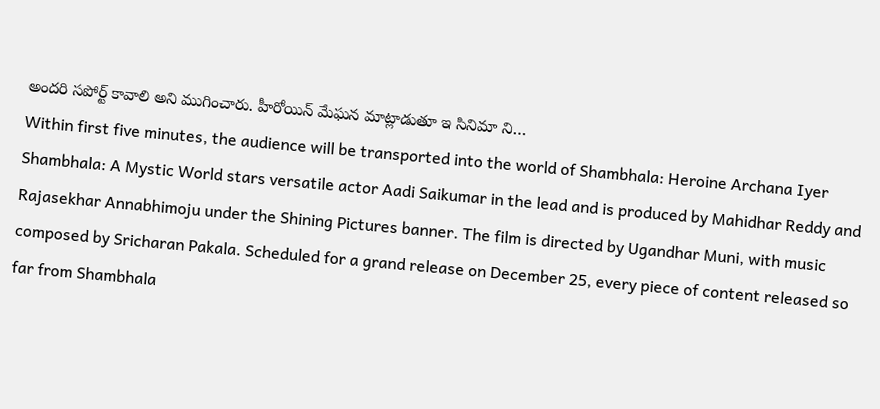అందరి సపోర్ట్ కావాలి అని ముగించారు. హీరోయిన్ మేఘన మాట్లాడుతూ ఇ సినిమా ని…
Within first five minutes, the audience will be transported into the world of Shambhala: Heroine Archana Iyer
Shambhala: A Mystic World stars versatile actor Aadi Saikumar in the lead and is produced by Mahidhar Reddy and Rajasekhar Annabhimoju under the Shining Pictures banner. The film is directed by Ugandhar Muni, with music composed by Sricharan Pakala. Scheduled for a grand release on December 25, every piece of content released so far from Shambhala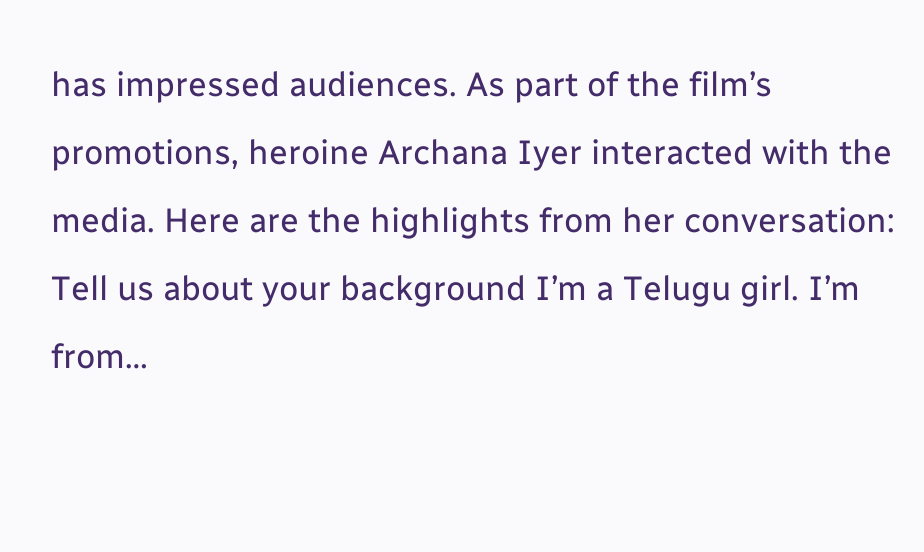has impressed audiences. As part of the film’s promotions, heroine Archana Iyer interacted with the media. Here are the highlights from her conversation: Tell us about your background I’m a Telugu girl. I’m from…